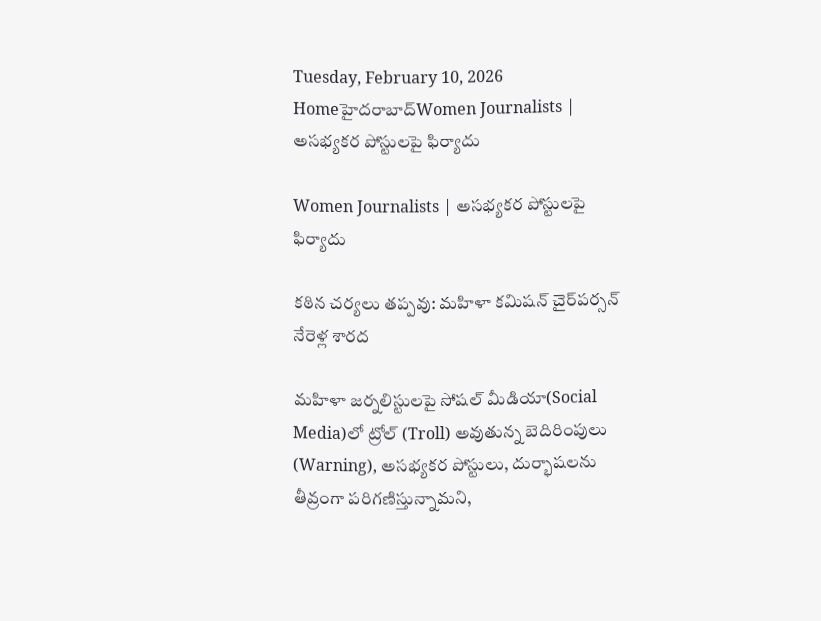Tuesday, February 10, 2026
Homeహైదరాబాద్‌Women Journalists | అసభ్యకర పోస్టులపై ఫిర్యాదు

Women Journalists | అసభ్యకర పోస్టులపై ఫిర్యాదు

కఠిన చర్యలు తప్పవు: మహిళా కమిషన్ చైర్‌పర్సన్ నేరెళ్ల శారద

మహిళా జర్నలిస్టులపై సోషల్ మీడియా(Social Media)లో ట్రోల్ (Troll) అవుతున్న బెదిరింపులు (Warning), అసభ్యకర పోస్టులు, దుర్భాషలను తీవ్రంగా పరిగణిస్తున్నామని,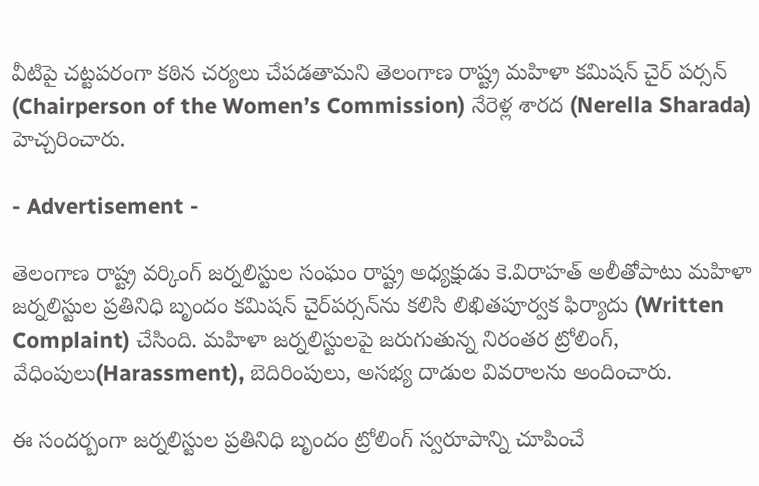వీటిపై చట్టపరంగా కఠిన చర్యలు చేపడతామని తెలంగాణ రాష్ట్ర మహిళా కమిషన్ చైర్ పర్సన్ (Chairperson of the Women’s Commission) నేరెళ్ల శారద (Nerella Sharada) హెచ్చరించారు.

- Advertisement -

తెలంగాణ రాష్ట్ర వర్కింగ్ జర్నలిస్టుల సంఘం రాష్ట్ర అధ్యక్షుడు కె.విరాహత్ అలీతోపాటు మహిళా జర్నలిస్టుల ప్రతినిధి బృందం కమిషన్ చైర్‌పర్సన్‌ను కలిసి లిఖితపూర్వక ఫిర్యాదు (Written Complaint) చేసింది. మహిళా జర్నలిస్టులపై జరుగుతున్న నిరంతర ట్రోలింగ్‌, వేధింపులు(Harassment), బెదిరింపులు, అసభ్య దాడుల వివరాలను అందించారు.

ఈ సందర్బంగా జర్నలిస్టుల ప్రతినిధి బృందం ట్రోలింగ్ స్వరూపాన్ని చూపించే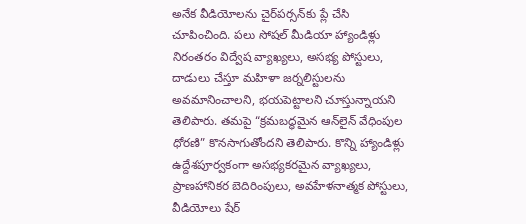అనేక వీడియోలను చైర్‌పర్సన్‌కు ప్లే చేసి చూపించింది. పలు సోషల్ మీడియా హ్యాండిళ్లు నిరంతరం విద్వేష వ్యాఖ్యలు, అసభ్య పోస్టులు, దాడులు చేస్తూ మహిళా జర్నలిస్టులను అవమానించాలని, భయపెట్టాలని చూస్తున్నాయని తెలిపారు. తమపై “క్రమబద్ధమైన ఆన్‌లైన్ వేధింపుల ధోరణి” కొనసాగుతోందని తెలిపారు. కొన్ని హ్యాండిళ్లు ఉద్దేశపూర్వకంగా అసభ్యకరమైన వ్యాఖ్యలు, ప్రాణహానికర బెదిరింపులు, అవహేళనాత్మక పోస్టులు, వీడియోలు షేర్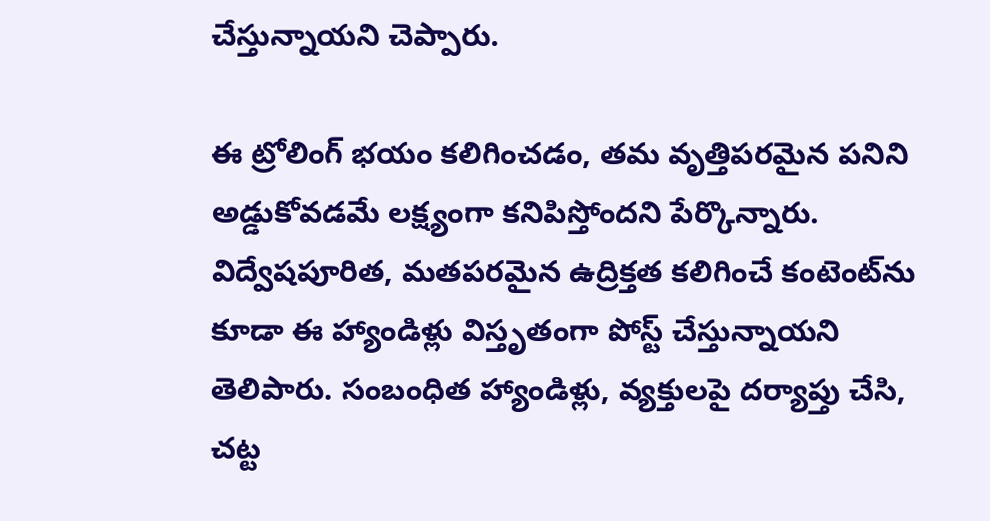చేస్తున్నాయని చెప్పారు.

ఈ ట్రోలింగ్‌ భయం కలిగించడం, తమ వృత్తిపరమైన పనిని అడ్డుకోవడమే లక్ష్యంగా కనిపిస్తోందని పేర్కొన్నారు. విద్వేషపూరిత, మతపరమైన ఉద్రిక్తత కలిగించే కంటెంట్‌ను కూడా ఈ హ్యాండిళ్లు విస్తృతంగా పోస్ట్ చేస్తున్నాయని తెలిపారు. సంబంధిత హ్యాండిళ్లు, వ్యక్తులపై దర్యాప్తు చేసి, చట్ట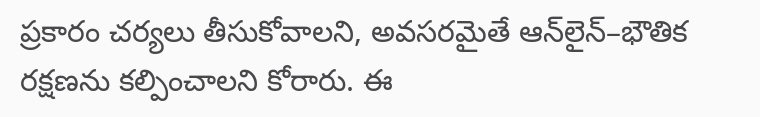ప్రకారం చర్యలు తీసుకోవాలని, అవసరమైతే ఆన్‌లైన్‌–భౌతిక రక్షణను కల్పించాలని కోరారు. ఈ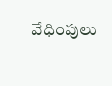వేధింపులు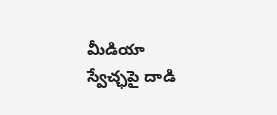మీడియా స్వేచ్ఛపై దాడి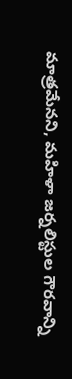మాత్రమేనని, మహిళా జర్నలిస్టుల గౌరవాన్ని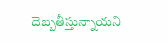దెబ్బతీస్తున్నాయని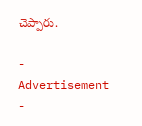చెప్పారు.

- Advertisement -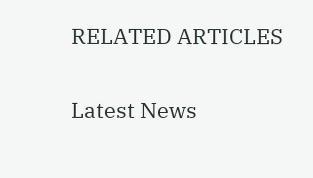RELATED ARTICLES

Latest News